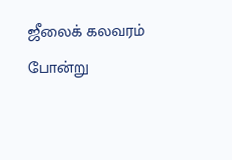ஜீலைக் கலவரம் போன்று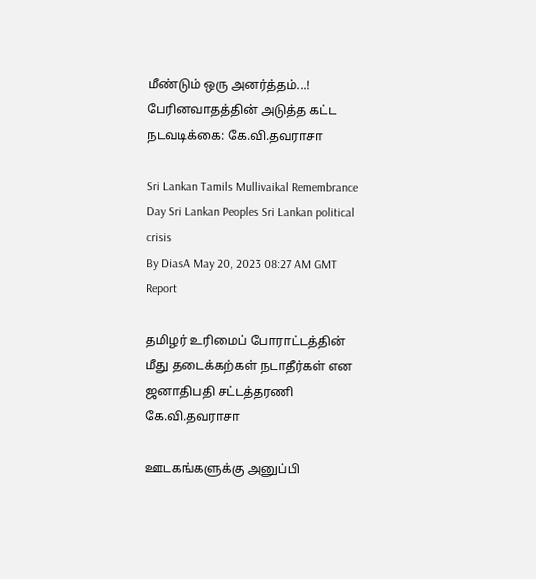மீண்டும் ஒரு அனர்த்தம்...! பேரினவாதத்தின் அடுத்த கட்ட நடவடிக்கை: கே.வி.தவராசா

Sri Lankan Tamils Mullivaikal Remembrance Day Sri Lankan Peoples Sri Lankan political crisis
By DiasA May 20, 2023 08:27 AM GMT
Report

தமிழர் உரிமைப் போராட்டத்தின் மீது தடைக்கற்கள் நடாதீர்கள் என ஜனாதிபதி சட்டத்தரணி கே.வி.தவராசா

ஊடகங்களுக்கு அனுப்பி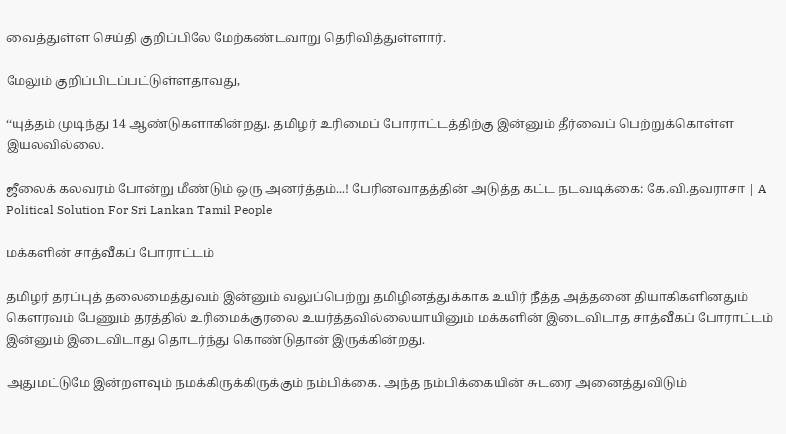வைத்துள்ள செய்தி குறிப்பிலே மேற்கண்டவாறு தெரிவித்துள்ளார்.

மேலும் குறிப்பிடப்பட்டுள்ளதாவது,

‘‘யுத்தம் முடிந்து 14 ஆண்டுகளாகின்றது. தமிழர் உரிமைப் போராட்டத்திற்கு இன்னும் தீர்வைப் பெற்றுக்கொள்ள இயலவில்லை.

ஜீலைக் கலவரம் போன்று மீண்டும் ஒரு அனர்த்தம்...! பேரினவாதத்தின் அடுத்த கட்ட நடவடிக்கை: கே.வி.தவராசா | A Political Solution For Sri Lankan Tamil People

மக்களின் சாத்வீகப் போராட்டம்

தமிழர் தரப்புத் தலைமைத்துவம் இன்னும் வலுப்பெற்று தமிழினத்துக்காக உயிர் நீத்த அத்தனை தியாகிகளினதும் கௌரவம் பேணும் தரத்தில் உரிமைக்குரலை உயர்த்தவில்லையாயினும் மக்களின் இடைவிடாத சாத்வீகப் போராட்டம் இன்னும் இடைவிடாது தொடர்ந்து கொண்டுதான் இருக்கின்றது.

அதுமட்டுமே இன்றளவும் நமக்கிருக்கிருக்கும் நம்பிக்கை. அந்த நம்பிக்கையின் சுடரை அனைத்துவிடும்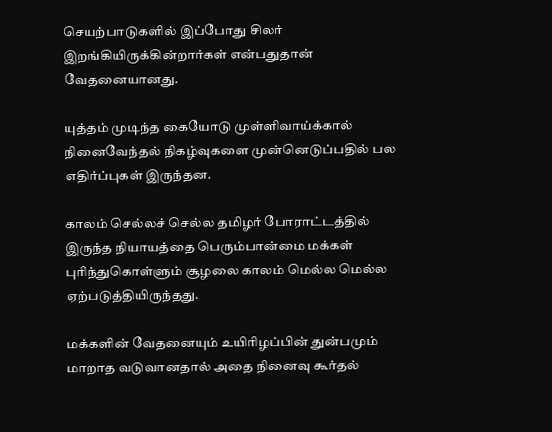செயற்பாடுகளில் இப்போது சிலர் இறங்கியிருக்கின்றார்கள் என்பதுதான் வேதனையானது.

யுத்தம் முடிந்த கையோடு முள்ளிவாய்க்கால் நினைவேந்தல் நிகழ்வுகளை முன்னெடுப்பதில் பல எதிர்ப்புகள் இருந்தன.

காலம் செல்லச் செல்ல தமிழர் போராட்டத்தில் இருந்த நியாயத்தை பெரும்பான்மை மக்கள் புரிந்துகொள்ளும் சூழலை காலம் மெல்ல மெல்ல ஏற்படுத்தியிருந்தது.

மக்களின் வேதனையும் உயிரிழப்பின் துன்பமும் மாறாத வடுவானதால் அதை நினைவு கூர்தல்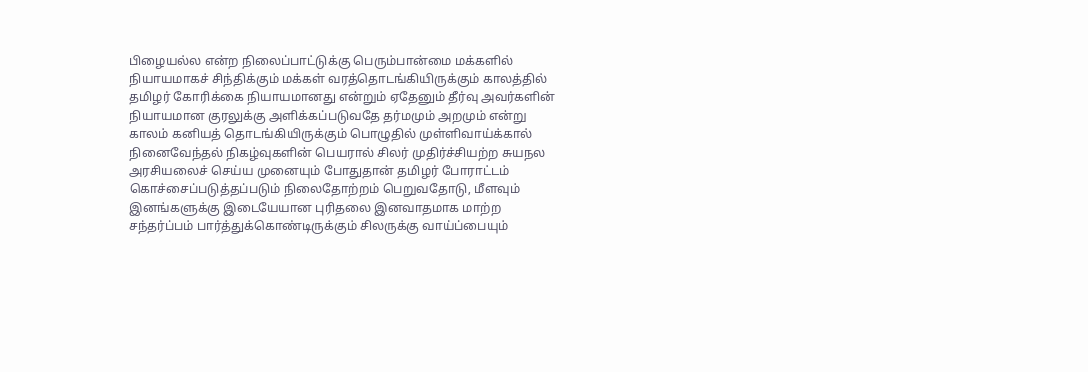பிழையல்ல என்ற நிலைப்பாட்டுக்கு பெரும்பான்மை மக்களில் நியாயமாகச் சிந்திக்கும் மக்கள் வரத்தொடங்கியிருக்கும் காலத்தில் தமிழர் கோரிக்கை நியாயமானது என்றும் ஏதேனும் தீர்வு அவர்களின் நியாயமான குரலுக்கு அளிக்கப்படுவதே தர்மமும் அறமும் என்று காலம் கனியத் தொடங்கியிருக்கும் பொழுதில் முள்ளிவாய்க்கால் நினைவேந்தல் நிகழ்வுகளின் பெயரால் சிலர் முதிர்ச்சியற்ற சுயநல அரசியலைச் செய்ய முனையும் போதுதான் தமிழர் போராட்டம் கொச்சைப்படுத்தப்படும் நிலைதோற்றம் பெறுவதோடு, மீளவும் இனங்களுக்கு இடையேயான புரிதலை இனவாதமாக மாற்ற சந்தர்ப்பம் பார்த்துக்கொண்டிருக்கும் சிலருக்கு வாய்ப்பையும்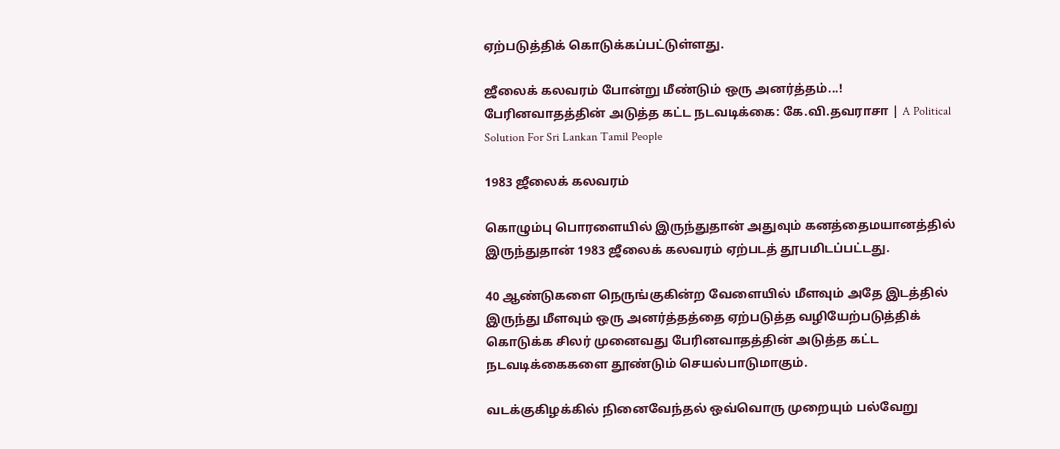ஏற்படுத்திக் கொடுக்கப்பட்டுள்ளது.

ஜீலைக் கலவரம் போன்று மீண்டும் ஒரு அனர்த்தம்...! பேரினவாதத்தின் அடுத்த கட்ட நடவடிக்கை: கே.வி.தவராசா | A Political Solution For Sri Lankan Tamil People

1983 ஜீலைக் கலவரம்

கொழும்பு பொரளையில் இருந்துதான் அதுவும் கனத்தைமயானத்தில் இருந்துதான் 1983 ஜீலைக் கலவரம் ஏற்படத் தூபமிடப்பட்டது.

40 ஆண்டுகளை நெருங்குகின்ற வேளையில் மீளவும் அதே இடத்தில் இருந்து மீளவும் ஒரு அனர்த்தத்தை ஏற்படுத்த வழியேற்படுத்திக் கொடுக்க சிலர் முனைவது பேரினவாதத்தின் அடுத்த கட்ட நடவடிக்கைகளை தூண்டும் செயல்பாடுமாகும்.

வடக்குகிழக்கில் நினைவேந்தல் ஒவ்வொரு முறையும் பல்வேறு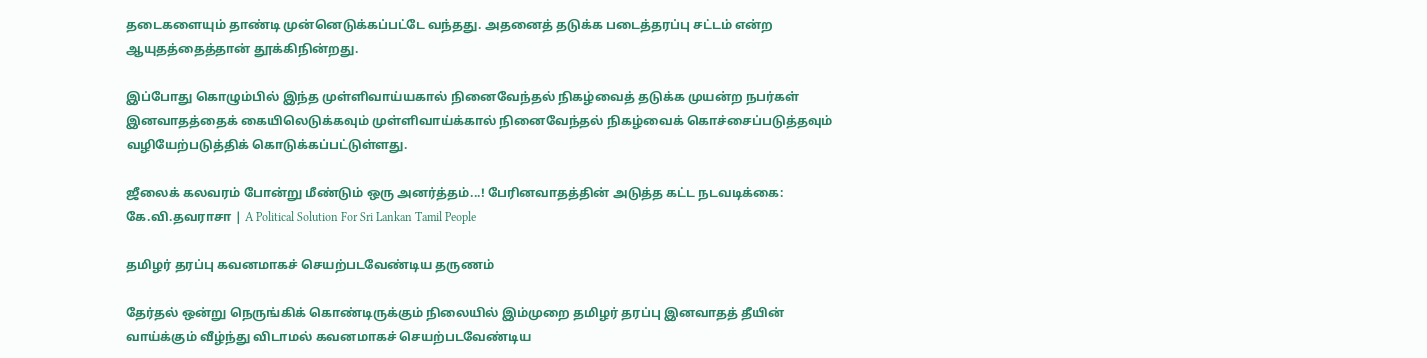தடைகளையும் தாண்டி முன்னெடுக்கப்பட்டே வந்தது. அதனைத் தடுக்க படைத்தரப்பு சட்டம் என்ற ஆயுதத்தைத்தான் தூக்கிநின்றது.

இப்போது கொழும்பில் இந்த முள்ளிவாய்யகால் நினைவேந்தல் நிகழ்வைத் தடுக்க முயன்ற நபர்கள் இனவாதத்தைக் கையிலெடுக்கவும் முள்ளிவாய்க்கால் நினைவேந்தல் நிகழ்வைக் கொச்சைப்படுத்தவும் வழியேற்படுத்திக் கொடுக்கப்பட்டுள்ளது.

ஜீலைக் கலவரம் போன்று மீண்டும் ஒரு அனர்த்தம்...! பேரினவாதத்தின் அடுத்த கட்ட நடவடிக்கை: கே.வி.தவராசா | A Political Solution For Sri Lankan Tamil People

தமிழர் தரப்பு கவனமாகச் செயற்படவேண்டிய தருணம்

தேர்தல் ஒன்று நெருங்கிக் கொண்டிருக்கும் நிலையில் இம்முறை தமிழர் தரப்பு இனவாதத் தீயின் வாய்க்கும் வீழ்ந்து விடாமல் கவனமாகச் செயற்படவேண்டிய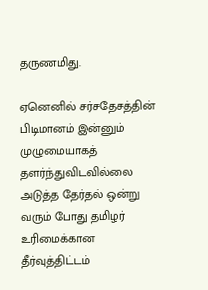தருணமிது.

ஏனெனில் சர்சதேசத்தின் பிடிமானம் இன்னும் முழுமையாகத் தளர்ந்துவிடவில்லை அடுத்த தேர்தல் ஒன்று வரும் போது தமிழர் உரிமைக்கான தீர்வுத்திட்டம்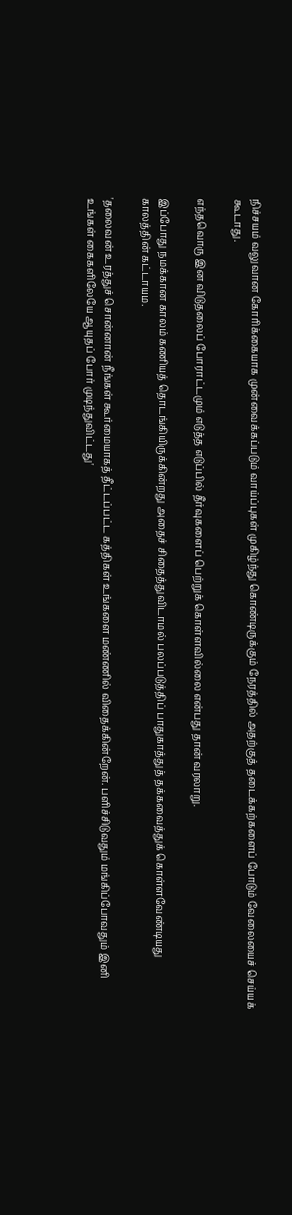நிச்சயம் வலுவான கோரிக்கையாக முன்வைக்கப்படும் வாய்ப்புகள் முகிழ்ந்து கொண்டிருக்கும் நேரத்தில் அதற்குத் தடைக்கற்களைப் போடும் வேலையைச் செய்யக் கூடாது.

எந்தவொரு இன விடுதலைப் போராட்டமும் எடுத்த எடுப்பில் தீர்வுகளைப் பெற்றுக் கொள்ளவில்லை என்பது தான் வரலாறு.

இப்போது நமக்கான காலம் கணியத் தொடங்கியிருக்கின்றது அதைச் சிதைத்துவிடாமல் பலப்படுத்திப் பாதுகாத்துத் தக்கவைத்துக் கொள்ளவேண்டியது காலத்தின் கட்டாயம.

'தலைவன் உரத்துச் சொன்னான் நீங்கள் கூர்மையாகத் தீட்டப்பட்ட கத்திகள் உங்களை மண்ணில் விதைக்கின்றேன். பளிச்சிடுவதும் மங்கிப்போவதும் இனி உங்கள் கைகளிலேயே ஆயுதப் போர் முடிந்துவிட்டது'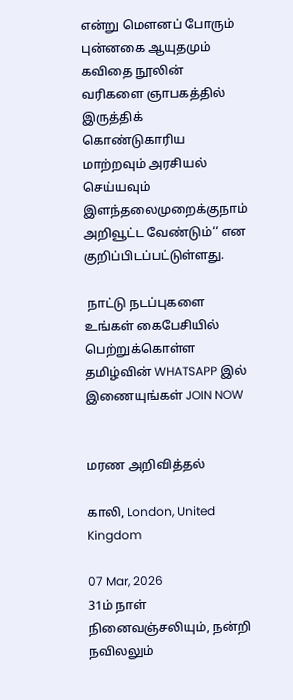என்று மௌனப் போரும் புன்னகை ஆயுதமும் கவிதை நூலின் வரிகளை ஞாபகத்தில் இருத்திக் கொண்டுகாரிய மாற்றவும் அரசியல் செய்யவும் இளந்தலைமுறைக்குநாம் அறிவூட்ட வேண்டும்‘‘ என குறிப்பிடப்பட்டுள்ளது.

 நாட்டு நடப்புகளை உங்கள் கைபேசியில் பெற்றுக்கொள்ள தமிழ்வின் WHATSAPP இல் இணையுங்கள் JOIN NOW


மரண அறிவித்தல்

காலி, London, United Kingdom

07 Mar, 2026
31ம் நாள் நினைவஞ்சலியும், நன்றி நவிலலும்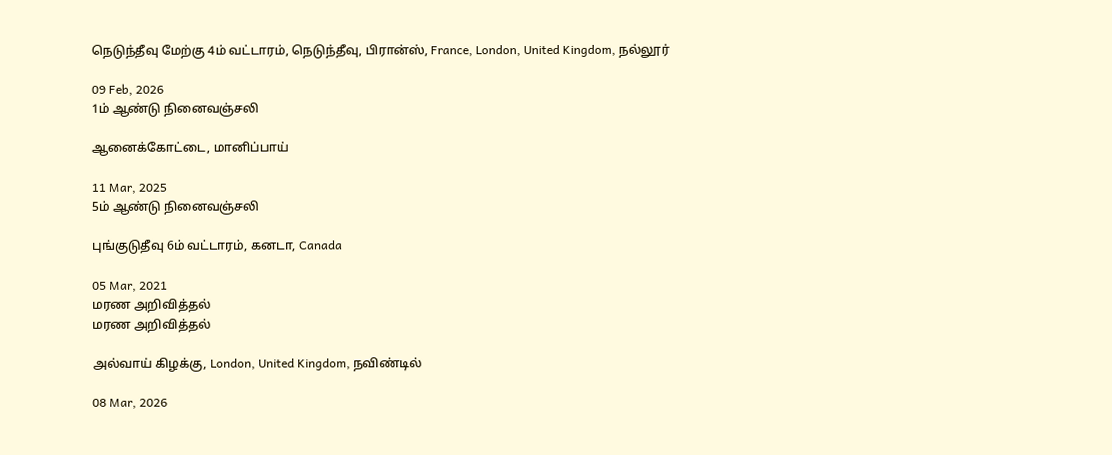நெடுந்தீவு மேற்கு 4ம் வட்டாரம், நெடுந்தீவு, பிரான்ஸ், France, London, United Kingdom, நல்லூர்

09 Feb, 2026
1ம் ஆண்டு நினைவஞ்சலி

ஆனைக்கோட்டை, மானிப்பாய்

11 Mar, 2025
5ம் ஆண்டு நினைவஞ்சலி

புங்குடுதீவு 6ம் வட்டாரம், கனடா, Canada

05 Mar, 2021
மரண அறிவித்தல்
மரண அறிவித்தல்

அல்வாய் கிழக்கு, London, United Kingdom, நவிண்டில்

08 Mar, 2026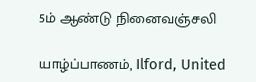5ம் ஆண்டு நினைவஞ்சலி

யாழ்ப்பாணம், Ilford, United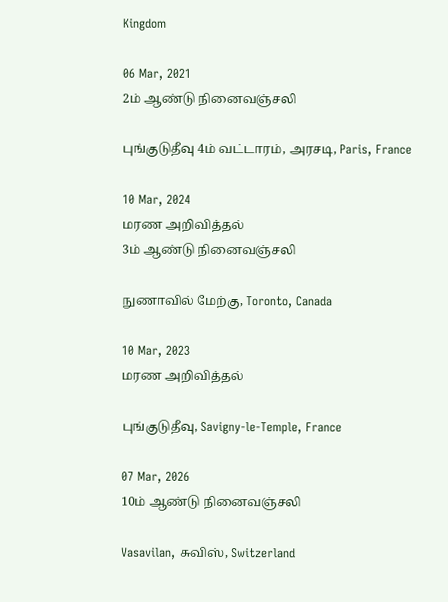Kingdom

06 Mar, 2021
2ம் ஆண்டு நினைவஞ்சலி

புங்குடுதீவு 4ம் வட்டாரம், அரசடி, Paris, France

10 Mar, 2024
மரண அறிவித்தல்
3ம் ஆண்டு நினைவஞ்சலி

நுணாவில் மேற்கு, Toronto, Canada

10 Mar, 2023
மரண அறிவித்தல்

புங்குடுதீவு, Savigny-le-Temple, France

07 Mar, 2026
10ம் ஆண்டு நினைவஞ்சலி

Vasavilan, சுவிஸ், Switzerland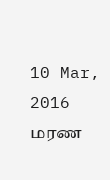10 Mar, 2016
மரண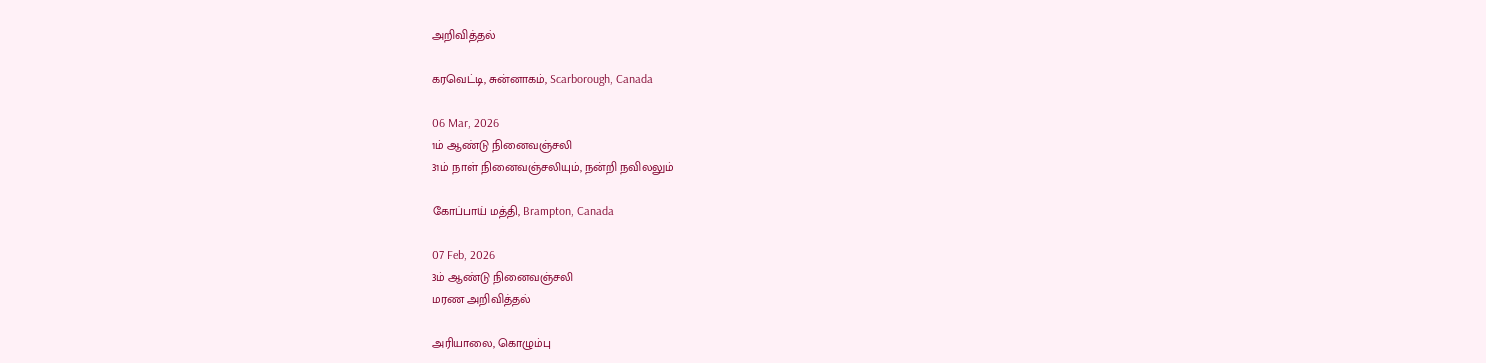அறிவித்தல்

கரவெட்டி, சுன்னாகம், Scarborough, Canada

06 Mar, 2026
1ம் ஆண்டு நினைவஞ்சலி
31ம் நாள் நினைவஞ்சலியும், நன்றி நவிலலும்

கோப்பாய் மத்தி, Brampton, Canada

07 Feb, 2026
3ம் ஆண்டு நினைவஞ்சலி
மரண அறிவித்தல்

அரியாலை, கொழும்பு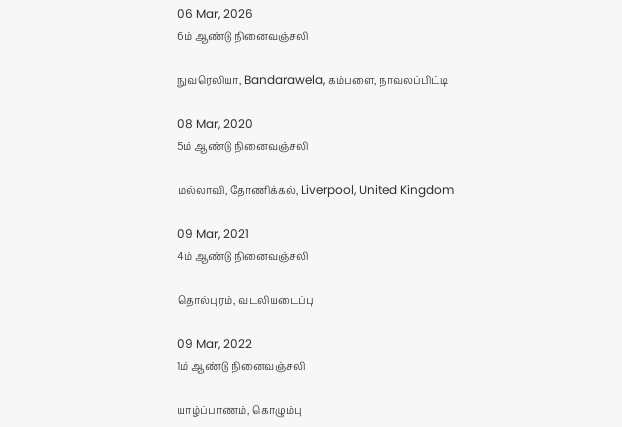06 Mar, 2026
6ம் ஆண்டு நினைவஞ்சலி

நுவரெலியா, Bandarawela, கம்பளை, நாவலப்பிட்டி

08 Mar, 2020
5ம் ஆண்டு நினைவஞ்சலி

மல்லாவி, தோணிக்கல், Liverpool, United Kingdom

09 Mar, 2021
4ம் ஆண்டு நினைவஞ்சலி

தொல்புரம், வடலியடைப்பு

09 Mar, 2022
1ம் ஆண்டு நினைவஞ்சலி

யாழ்ப்பாணம், கொழும்பு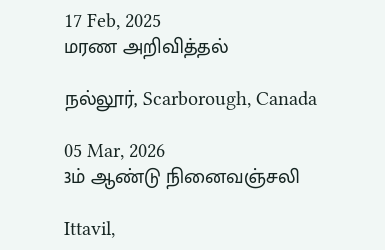17 Feb, 2025
மரண அறிவித்தல்

நல்லூர், Scarborough, Canada

05 Mar, 2026
3ம் ஆண்டு நினைவஞ்சலி

Ittavil,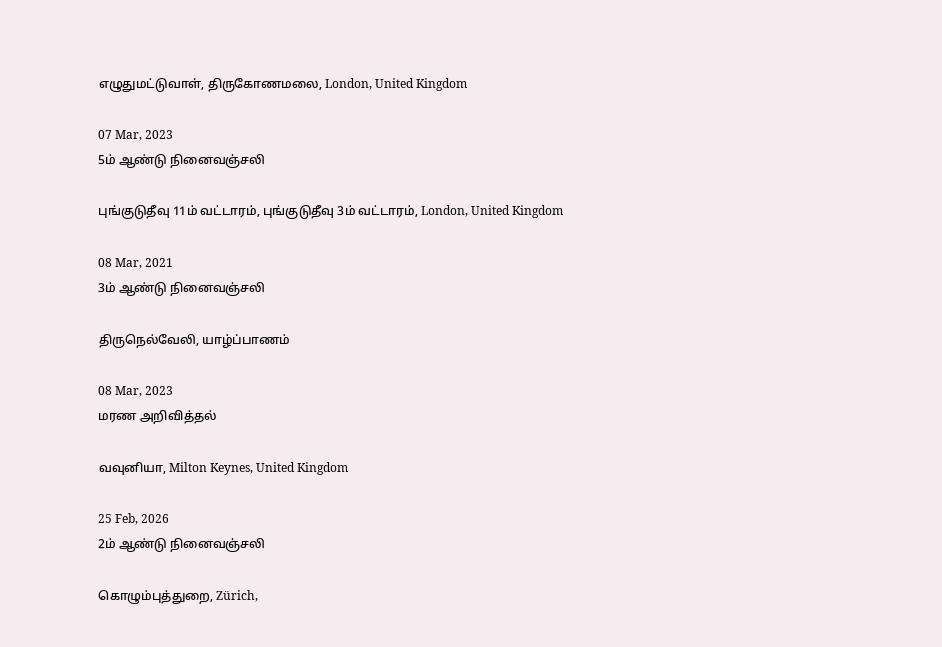எழுதுமட்டுவாள், திருகோணமலை, London, United Kingdom

07 Mar, 2023
5ம் ஆண்டு நினைவஞ்சலி

புங்குடுதீவு 11ம் வட்டாரம், புங்குடுதீவு 3ம் வட்டாரம், London, United Kingdom

08 Mar, 2021
3ம் ஆண்டு நினைவஞ்சலி

திருநெல்வேலி, யாழ்ப்பாணம்

08 Mar, 2023
மரண அறிவித்தல்

வவுனியா, Milton Keynes, United Kingdom

25 Feb, 2026
2ம் ஆண்டு நினைவஞ்சலி

கொழும்புத்துறை, Zürich,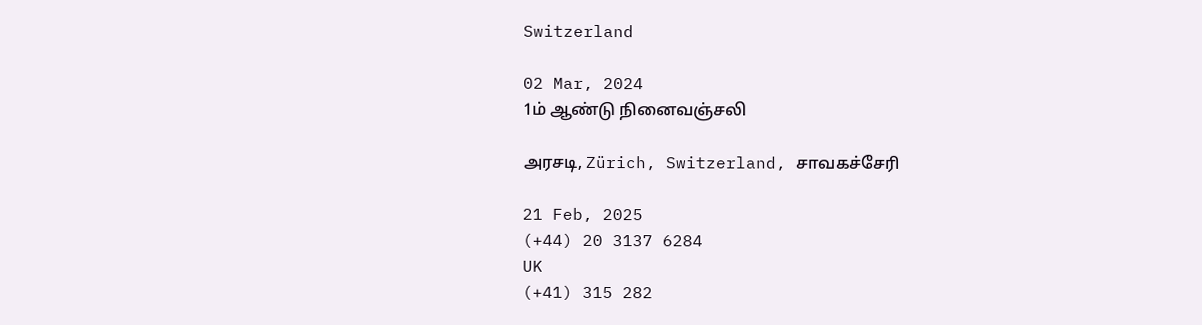Switzerland

02 Mar, 2024
1ம் ஆண்டு நினைவஞ்சலி

அரசடி, Zürich, Switzerland, சாவகச்சேரி

21 Feb, 2025
(+44) 20 3137 6284
UK
(+41) 315 282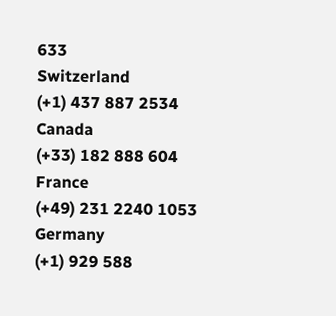633
Switzerland
(+1) 437 887 2534
Canada
(+33) 182 888 604
France
(+49) 231 2240 1053
Germany
(+1) 929 588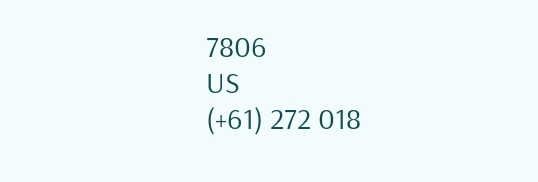7806
US
(+61) 272 018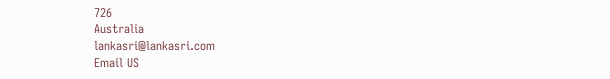726
Australia
lankasri@lankasri.com
Email US